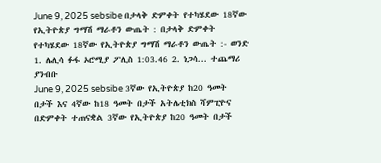June 9, 2025 sebsibe በታላቅ ድምቀት የተካሄደው 18ኛው የኢትዮጵያ ግማሽ ማራቶን ውጤት : በታላቅ ድምቀት የተካሄደው 18ኛው የኢትዮጵያ ግማሽ ማራቶን ውጤት :- ወንድ 1. ሌሊሳ ፉፋ ኦሮሚያ ፖሊስ 1:03.46 2. ነጋሳ... ተጨማሪ ያንብቡ
June 9, 2025 sebsibe 3ኛው የኢትዮጵያ ከ20 ዓመት በታች እና 4ኛው ከ18 ዓመት በታች አትሌቲክስ ሻምፒዮና በድምቀት ተጠናቋል 3ኛው የኢትዮጵያ ከ20 ዓመት በታች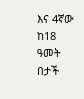እና 4ኛው ከ18 ዓመት በታች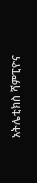አትሌቲክስ ሻምፒዮና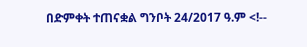በድምቀት ተጠናቋል ግንቦት 24/2017 ዓ.ም <!--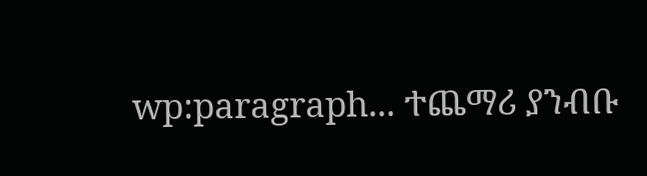wp:paragraph... ተጨማሪ ያንብቡ